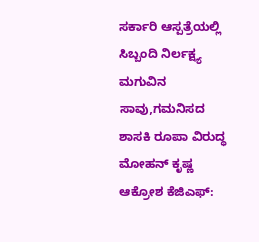ಸರ್ಕಾರಿ ಆಸ್ಪತ್ರೆಯಲ್ಲಿ ಸಿಬ್ಬಂದಿ ನಿರ್ಲಕ್ಷ್ಯ ಮಗುವಿನ ಸಾವು,ಗಮನಿಸದ ಶಾಸಕಿ ರೂಪಾ ವಿರುದ್ಧ ಮೋಹನ್ ಕೃಷ್ಣ ಆಕ್ರೋಶ ಕೆಜಿಎಫ್: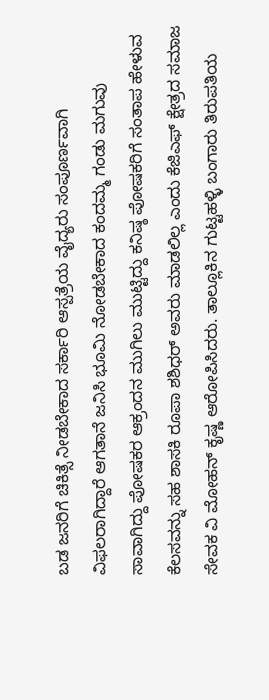ಬಡ ಜನರಿಗೆ ಚಿಕಿತ್ಸೆ ನೀಡಬೇಕಾದ ಸರ್ಕಾರಿ ಆಸ್ಪತ್ರೆಯ ವೈದ್ಯರು ಸಂಪೂರ್ಣವಾಗಿ ವಿಫಲರಾಗಿದ್ದಾರೆ ಆಗತಾನೆ ಜನಿಸಿ ಭೂಮಿ ನೋಡಬೇಕಾದ ಕಂದಮ್ಮ ಗಂಡು ಮಗುವು ಸಾವಾಗಿದ್ದು ಪೋಷಕರ ಆಕ್ರಂದನ ಮುಗಿಲು ಮುಟ್ಟಿದ್ದು ಕನಿಷ್ಠ ಪೋಷಕರಿಗೆ ಸಂತಾಪ ಹೇಳುವ ಕೆಲಸವನ್ನು ಸಹ ಶಾಸಕಿ ರೂಪಾ ಶಶಿಧರ್ ಅವರು ಮಾಡಲಿಲ್ಲ ಎಂದು ಕೆಜಿಎಫ್ ಕ್ಷೇತ್ರದ ಸಮಾಜ ಸೇವಕ ವಿ ಮೋಹನ್ ಕೃಷ್ಣ ಆರೋಪಿಸಿದರು. ತಾಲ್ಲೂಕಿನ ಗುಟ್ಟಹಳ್ಳಿ ಬಂಗಾರು ತಿರುಪತಿಯ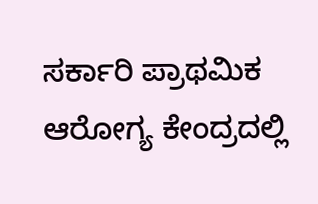ಸರ್ಕಾರಿ ಪ್ರಾಥಮಿಕ ಆರೋಗ್ಯ ಕೇಂದ್ರದಲ್ಲಿ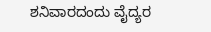ಶನಿವಾರದಂದು ವೈದ್ಯರ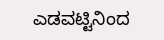ಎಡವಟ್ಟಿನಿಂದ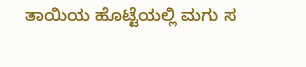ತಾಯಿಯ ಹೊಟ್ಟೆಯಲ್ಲಿ ಮಗು ಸ